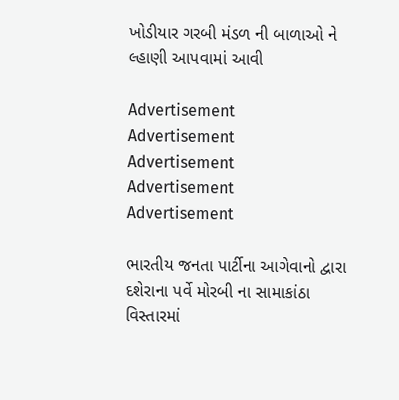ખોડીયાર ગરબી મંડળ ની બાળાઓ ને લ્હાણી આપવામાં આવી

Advertisement
Advertisement
Advertisement
Advertisement
Advertisement

ભારતીય જનતા પાર્ટીના આગેવાનો દ્વારા દશેરાના પર્વે મોરબી ના સામાકાંઠા વિસ્તારમાં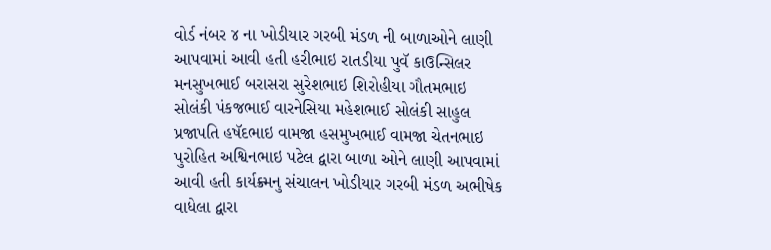વોર્ડ નંબર ૪ ના ખોડીયાર ગરબી મંડળ ની બાળાઓને લાણી આપવામાં આવી હતી હરીભાઇ રાતડીયા પુવૅ કાઉન્સિલર મનસુખભાઈ બરાસરા સુરેશભાઇ શિરોહીયા ગૌતમભાઇ સોલંકી પંકજભાઈ વારનેસિયા મહેશભાઈ સોલંકી સાહુલ પ્રજાપતિ હષૅદભાઇ વામજા હસમુખભાઈ વામજા ચેતનભાઇ પુરોહિત અશ્વિનભાઇ પટેલ દ્વારા બાળા ઓને લાણી આપવામાં આવી હતી કાર્યક્ર્મનુ સંચાલન ખોડીયાર ગરબી મંડળ અભીષેક વાધેલા દ્વારા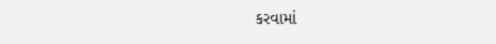કરવામાં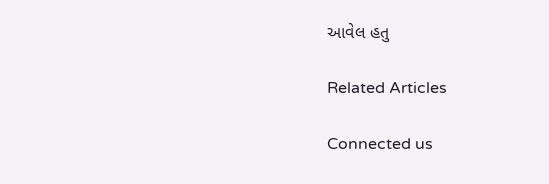આવેલ હતુ

Related Articles

Connected us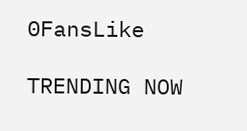0FansLike

TRENDING NOW